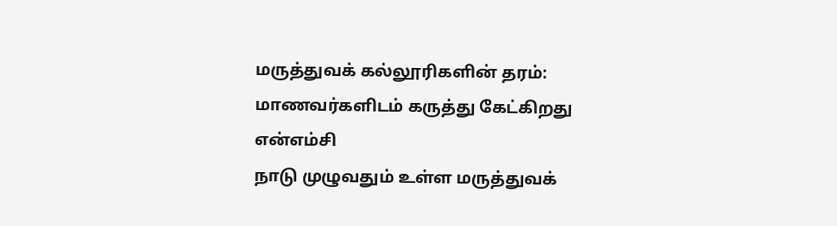மருத்துவக் கல்லூரிகளின் தரம்: மாணவர்களிடம் கருத்து கேட்கிறது என்எம்சி
நாடு முழுவதும் உள்ள மருத்துவக்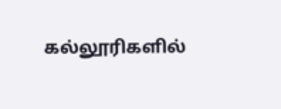கல்லூரிகளில்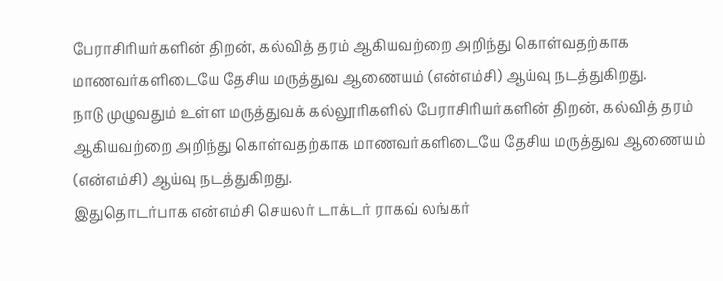பேராசிரியர்களின் திறன், கல்வித் தரம் ஆகியவற்றை அறிந்து கொள்வதற்காக மாணவர்களிடையே தேசிய மருத்துவ ஆணையம் (என்எம்சி) ஆய்வு நடத்துகிறது.
நாடு முழுவதும் உள்ள மருத்துவக் கல்லூரிகளில் பேராசிரியர்களின் திறன், கல்வித் தரம் ஆகியவற்றை அறிந்து கொள்வதற்காக மாணவர்களிடையே தேசிய மருத்துவ ஆணையம் (என்எம்சி) ஆய்வு நடத்துகிறது.
இதுதொடர்பாக என்எம்சி செயலர் டாக்டர் ராகவ் லங்கர்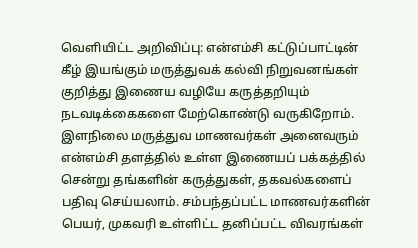வெளியிட்ட அறிவிப்பு: என்எம்சி கட்டுப்பாட்டின் கீழ் இயங்கும் மருத்துவக் கல்வி நிறுவனங்கள் குறித்து இணைய வழியே கருத்தறியும் நடவடிக்கைகளை மேற்கொண்டு வருகிறோம்.
இளநிலை மருத்துவ மாணவர்கள் அனைவரும் என்எம்சி தளத்தில் உள்ள இணையப் பக்கத்தில் சென்று தங்களின் கருத்துகள், தகவல்களைப் பதிவு செய்யலாம். சம்பந்தப்பட்ட மாணவர்களின் பெயர், முகவரி உள்ளிட்ட தனிப்பட்ட விவரங்கள்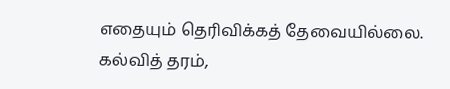எதையும் தெரிவிக்கத் தேவையில்லை.
கல்வித் தரம்,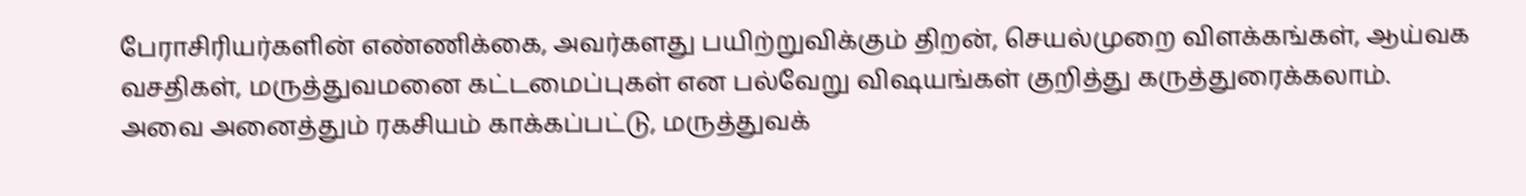பேராசிரியர்களின் எண்ணிக்கை, அவர்களது பயிற்றுவிக்கும் திறன், செயல்முறை விளக்கங்கள், ஆய்வக வசதிகள், மருத்துவமனை கட்டமைப்புகள் என பல்வேறு விஷயங்கள் குறித்து கருத்துரைக்கலாம்.
அவை அனைத்தும் ரகசியம் காக்கப்பட்டு, மருத்துவக்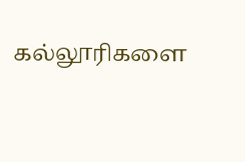கல்லூரிகளை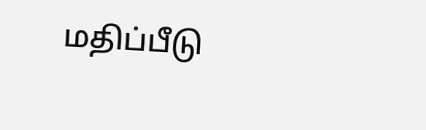மதிப்பீடு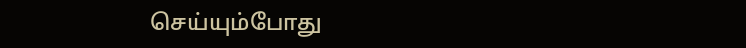செய்யும்போது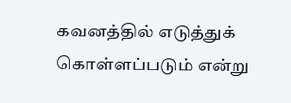கவனத்தில் எடுத்துக் கொள்ளப்படும் என்று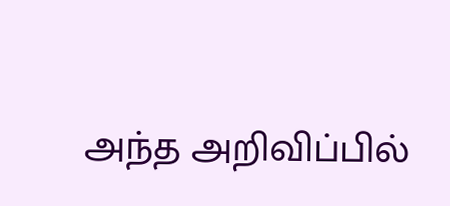அந்த அறிவிப்பில்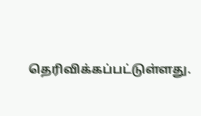தெரிவிக்கப்பட்டுள்ளது.